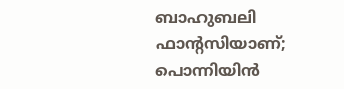ബാഹുബലി ഫാന്റസിയാണ്; പൊന്നിയിൻ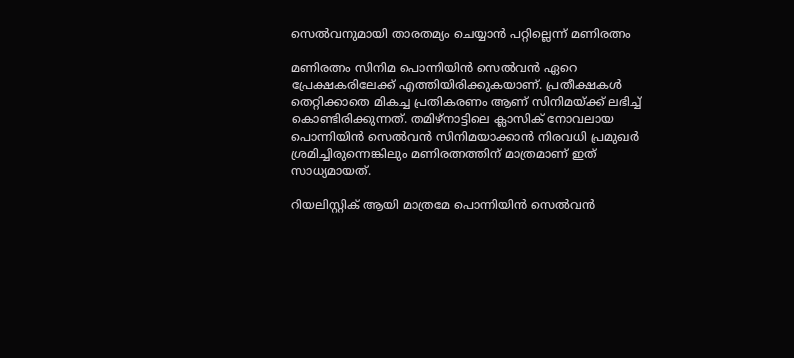സെൽവനുമായി താരതമ്യം ചെയ്യാൻ പറ്റില്ലെന്ന് മണിരത്നം

മണിരത്നം സിനിമ പൊന്നിയിൻ സെൽവൻ ഏറെ പ്രേക്ഷകരിലേക്ക് എത്തിയിരിക്കുകയാണ്. പ്രതീക്ഷകൾ തെറ്റിക്കാതെ മികച്ച പ്രതികരണം ആണ് സിനിമയ്ക്ക് ലഭിച്ച് കൊണ്ടിരിക്കുന്നത്. തമിഴ്നാട്ടിലെ ക്ലാസിക് നോവലായ പൊന്നിയിൻ സെൽവൻ സിനിമയാക്കാൻ നിരവധി പ്രമുഖർ ശ്രമിച്ചിരുന്നെങ്കിലും മണിരത്നത്തിന് മാത്രമാണ് ഇത് സാധ്യമായത്.

റിയലിസ്റ്റിക് ആയി മാത്രമേ പൊന്നിയിൻ സെൽവൻ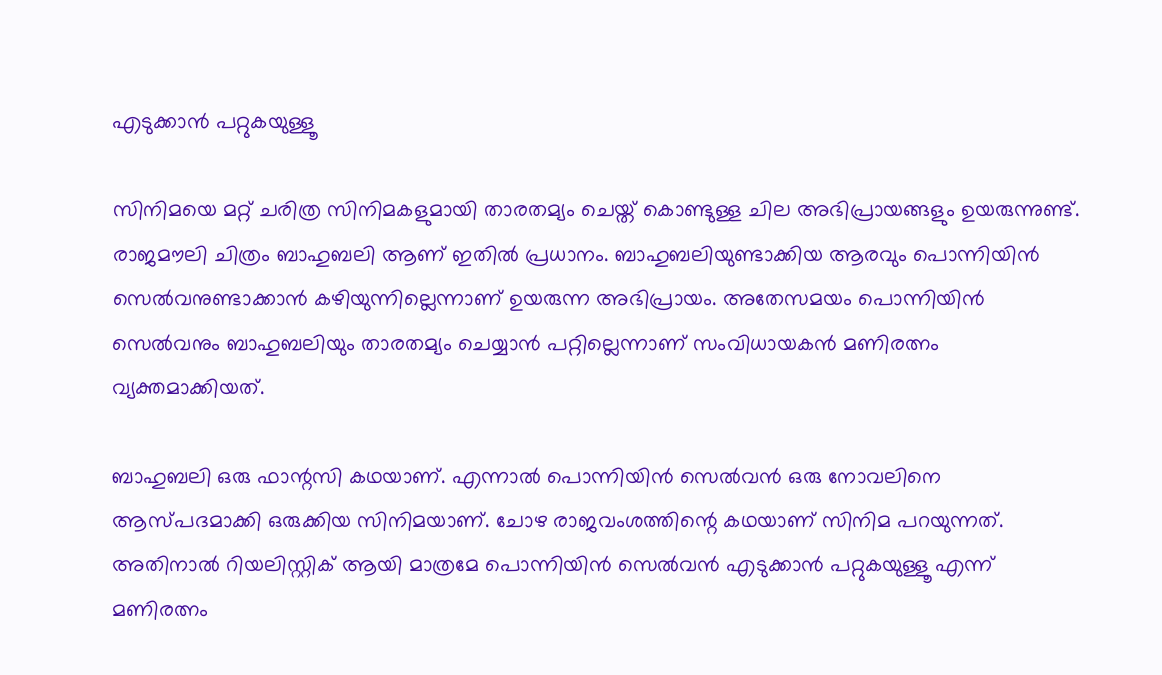എടുക്കാൻ പറ്റുകയുള്ളൂ

സിനിമയെ മറ്റ് ചരിത്ര സിനിമകളുമായി താരതമ്യം ചെയ്ത് കൊണ്ടുള്ള ചില അഭിപ്രായങ്ങളും ഉയരുന്നുണ്ട്. രാജമൗലി ചിത്രം ബാഹുബലി ആണ് ഇതിൽ പ്രധാനം. ബാഹുബലിയുണ്ടാക്കിയ ആരവും പൊന്നിയിൻ സെൽവനുണ്ടാക്കാൻ കഴിയുന്നില്ലെന്നാണ് ഉയരുന്ന അഭിപ്രായം. അതേസമയം പൊന്നിയിൻ സെൽവനും ബാഹുബലിയും താരതമ്യം ചെയ്യാൻ പറ്റില്ലെന്നാണ് സംവിധായകൻ മണിരത്നം വ്യക്തമാക്കിയത്.

ബാഹുബലി ഒരു ഫാന്റസി കഥയാണ്. എന്നാൽ പൊന്നിയിൻ സെൽവൻ ഒരു നോവലിനെ ആസ്പദമാക്കി ഒരുക്കിയ സിനിമയാണ്. ചോഴ രാജവംശത്തിന്റെ കഥയാണ് സിനിമ പറയുന്നത്. അതിനാൽ റിയലിസ്റ്റിക് ആയി മാത്രമേ പൊന്നിയിൻ സെൽവൻ എടുക്കാൻ പറ്റുകയുള്ളൂ എന്ന് മണിരത്നം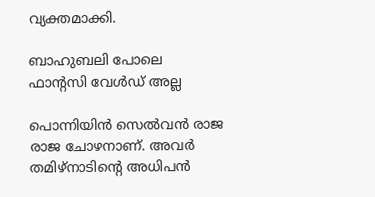വ്യക്തമാക്കി.

ബാഹുബലി പോലെ ഫാന്റസി വേൾഡ് അല്ല

പൊന്നിയിൻ സെൽവൻ രാജ രാജ ചോഴനാണ്. അവർ തമിഴ്നാടിന്റെ അധിപൻ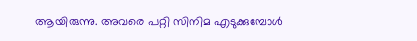ആയിരുന്നു. അവരെ പറ്റി സിനിമ എടുക്കുമ്പോൾ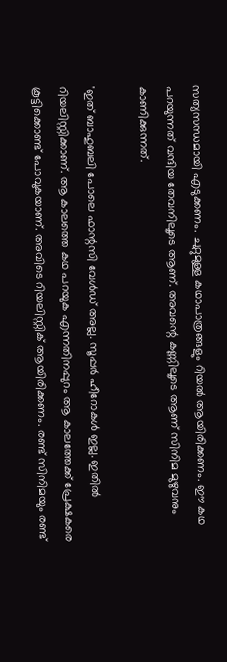സത്യസന്ധമായി എടുക്കണം. ചുറ്റുമുള്ള കഥാപാത്രങ്ങളും റിയൽ ആയിരിക്കണം. ഈ കഥ പറയുന്നത് വന്ദിയ തേവനിലൂടെ ആണ്. അവന്റെ കണ്ണിലൂടെ ആണ് സിനിമ മുഴുവനും കാണിക്കുന്നത്.

'ഇത് ബാഹുബലി പോലെ ഫാന്റസി വേൾഡ് അല്ല. സൂപ്പർ ഹീറോകൾ ഇല്ല. ഇതിൽ റിയലിസ്റ്റിക്കാണ്. ആ കാലത്തെ കഥ പറയുക എന്നതിനപ്പുറം ആ കാലത്തേക്ക് പ്രേക്ഷകരെ കൂട്ടിക്കൊണ്ട് പോവുകയാണ്. അവിടെ റിയലിസ്റ്റിക് ആയിരിക്കണം. രണ്ട് സിനിമയും രണ്ട്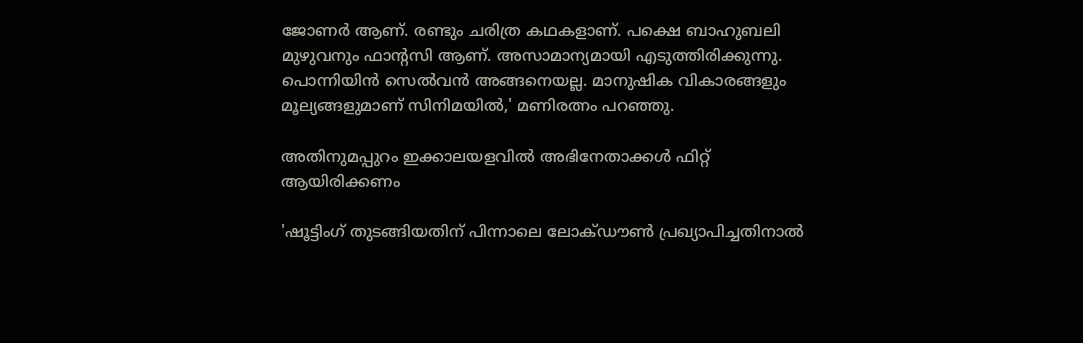ജോണർ ആണ്. രണ്ടും ചരിത്ര കഥകളാണ്. പക്ഷെ ബാഹുബലി മുഴുവനും ഫാന്റസി ആണ്. അസാമാന്യമായി എടുത്തിരിക്കുന്നു. പൊന്നിയിൻ സെൽവൻ അങ്ങനെയല്ല. മാനുഷിക വികാരങ്ങളും മൂല്യങ്ങളുമാണ് സിനിമയിൽ,' മണിരത്നം പറഞ്ഞു.

അതിനുമപ്പുറം ഇക്കാലയളവിൽ അഭിനേതാക്കൾ ഫിറ്റ് ആയിരിക്കണം

'ഷൂട്ടിംഗ് തുടങ്ങിയതിന് പിന്നാലെ ലോക്ഡൗൺ പ്രഖ്യാപിച്ചതിനാൽ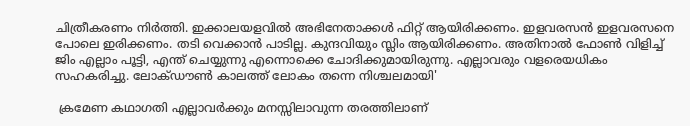ചിത്രീകരണം നിർത്തി. ഇക്കാലയളവിൽ അഭിനേതാക്കൾ ഫിറ്റ് ആയിരിക്കണം. ഇളവരസൻ ഇളവരസനെ പോലെ ഇരിക്കണം. തടി വെക്കാൻ പാടില്ല. കുന്ദവിയും സ്ലിം ആയിരിക്കണം. അതിനാൽ ഫോൺ വിളിച്ച് ജിം എല്ലാം പൂട്ടി, എന്ത് ചെയ്യുന്നു എന്നൊക്കെ ചോദിക്കുമായിരുന്നു. എല്ലാവരും വളരെയധികം സഹകരിച്ചു. ലോക്ഡൗൺ കാലത്ത് ലോകം തന്നെ നിശ്ചലമായി'

 ക്രമേണ കഥാഗതി എല്ലാവർക്കും മനസ്സിലാവുന്ന തരത്തിലാണ്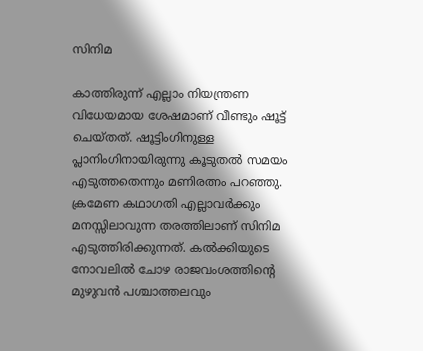സിനിമ

കാത്തിരുന്ന് എല്ലാം നിയന്ത്രണ വിധേയമായ ശേഷമാണ് വീണ്ടും ഷൂട്ട് ചെയ്തത്. ഷൂട്ടിംഗിനുള്ള പ്ലാനിംഗിനായിരുന്നു കൂടുതൽ സമയം എടുത്തതെന്നും മണിരത്നം പറഞ്ഞു. ക്രമേണ കഥാഗതി എല്ലാവർക്കും മനസ്സിലാവുന്ന തരത്തിലാണ് സിനിമ എടുത്തിരിക്കുന്നത്. കൽക്കിയുടെ നോവലിൽ ചോഴ രാജവംശത്തിന്റെ മുഴുവൻ പശ്ചാത്തലവും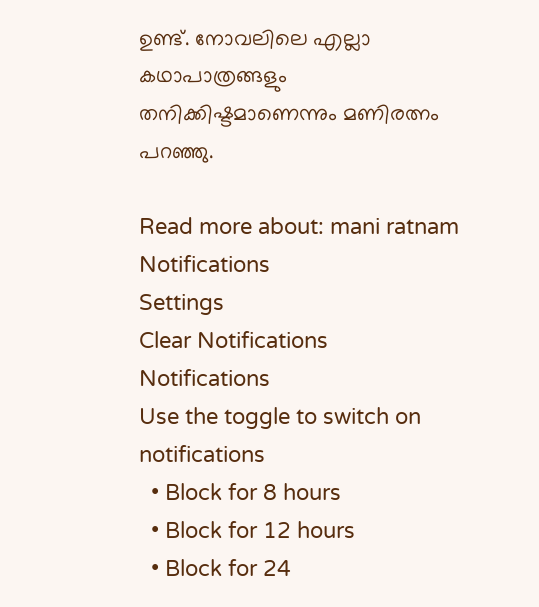ഉണ്ട്. നോവലിലെ എല്ലാ കഥാപാത്രങ്ങളും തനിക്കിഷ്ടമാണെന്നും മണിരത്നം പറഞ്ഞു.

Read more about: mani ratnam
Notifications
Settings
Clear Notifications
Notifications
Use the toggle to switch on notifications
  • Block for 8 hours
  • Block for 12 hours
  • Block for 24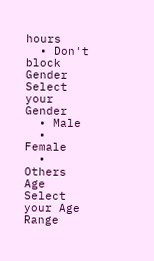hours
  • Don't block
Gender
Select your Gender
  • Male
  • Female
  • Others
Age
Select your Age Range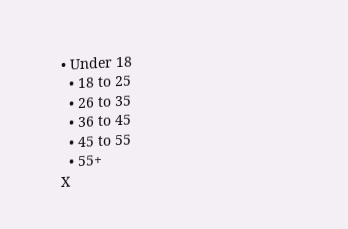• Under 18
  • 18 to 25
  • 26 to 35
  • 36 to 45
  • 45 to 55
  • 55+
X